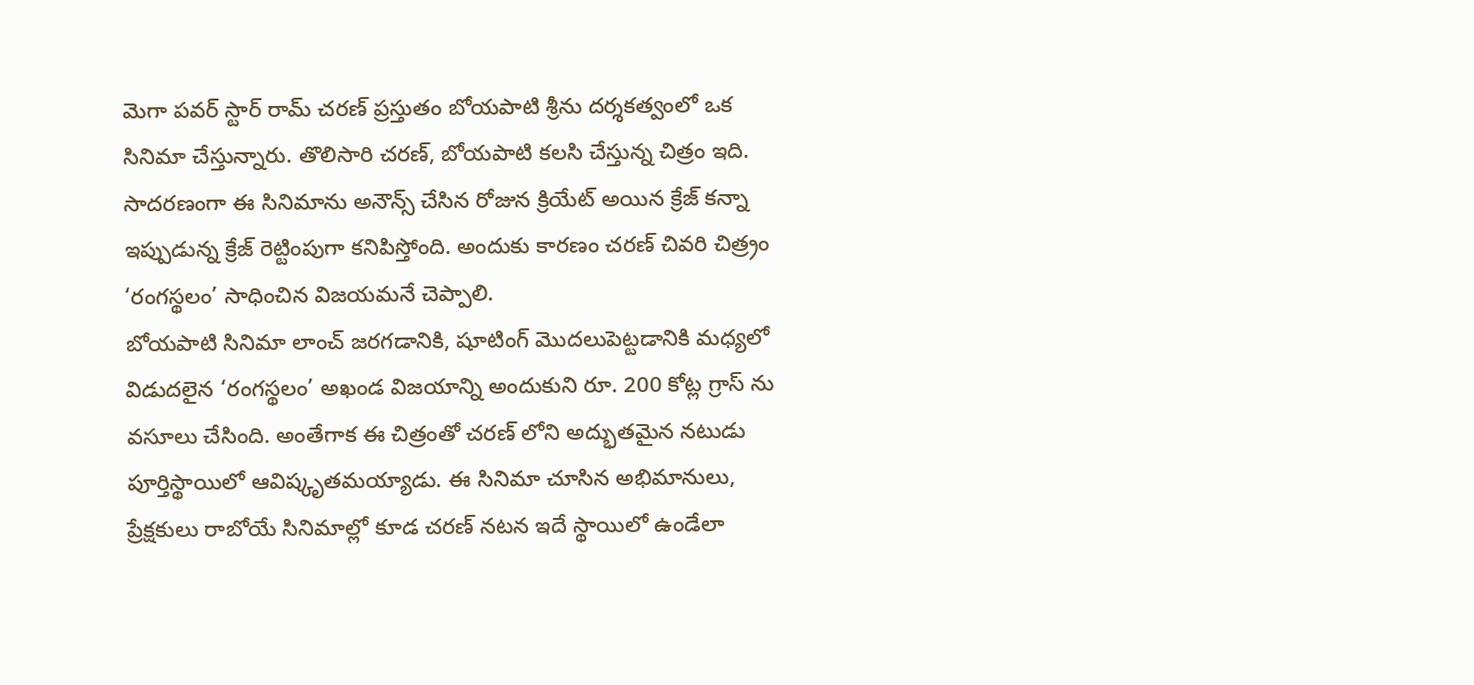మెగా పవర్ స్టార్ రామ్ చరణ్ ప్రస్తుతం బోయపాటి శ్రీను దర్శకత్వంలో ఒక సినిమా చేస్తున్నారు. తొలిసారి చరణ్, బోయపాటి కలసి చేస్తున్న చిత్రం ఇది. సాదరణంగా ఈ సినిమాను అనౌన్స్ చేసిన రోజున క్రియేట్ అయిన క్రేజ్ కన్నా ఇప్పుడున్న క్రేజ్ రెట్టింపుగా కనిపిస్తోంది. అందుకు కారణం చరణ్ చివరి చిత్ర్రం ‘రంగస్థలం’ సాధించిన విజయమనే చెప్పాలి.
బోయపాటి సినిమా లాంచ్ జరగడానికి, షూటింగ్ మొదలుపెట్టడానికి మధ్యలో విడుదలైన ‘రంగస్థలం’ అఖండ విజయాన్ని అందుకుని రూ. 200 కోట్ల గ్రాస్ ను వసూలు చేసింది. అంతేగాక ఈ చిత్రంతో చరణ్ లోని అద్భుతమైన నటుడు పూర్తిస్థాయిలో ఆవిష్కృతమయ్యాడు. ఈ సినిమా చూసిన అభిమానులు, ప్రేక్షకులు రాబోయే సినిమాల్లో కూడ చరణ్ నటన ఇదే స్థాయిలో ఉండేలా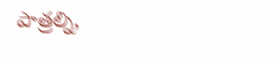పాత్రల్ని,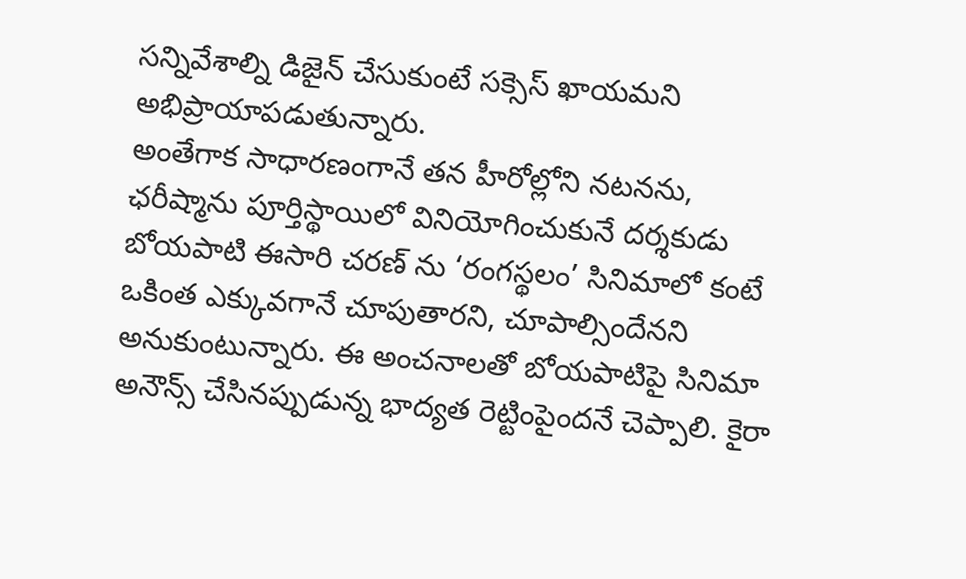సన్నివేశాల్ని డిజైన్ చేసుకుంటే సక్సెస్ ఖాయమని అభిప్రాయాపడుతున్నారు.
అంతేగాక సాధారణంగానే తన హీరోల్లోని నటనను, ఛరీష్మాను పూర్తిస్థాయిలో వినియోగించుకునే దర్శకుడు బోయపాటి ఈసారి చరణ్ ను ‘రంగస్థలం’ సినిమాలో కంటే ఒకింత ఎక్కువగానే చూపుతారని, చూపాల్సిందేనని అనుకుంటున్నారు. ఈ అంచనాలతో బోయపాటిపై సినిమా అనౌన్స్ చేసినప్పుడున్న భాద్యత రెట్టింపైందనే చెప్పాలి. కైరా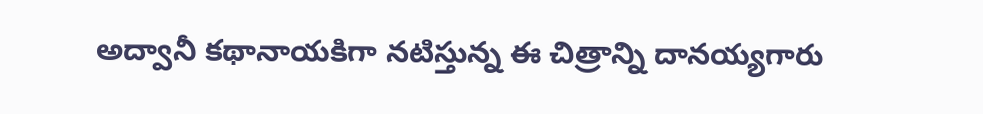అద్వానీ కథానాయకిగా నటిస్తున్న ఈ చిత్రాన్ని దానయ్యగారు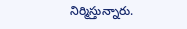నిర్మిస్తున్నారు.